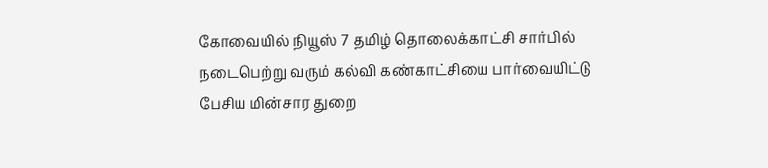கோவையில் நியூஸ் 7 தமிழ் தொலைக்காட்சி சார்பில் நடைபெற்று வரும் கல்வி கண்காட்சியை பார்வையிட்டு பேசிய மின்சார துறை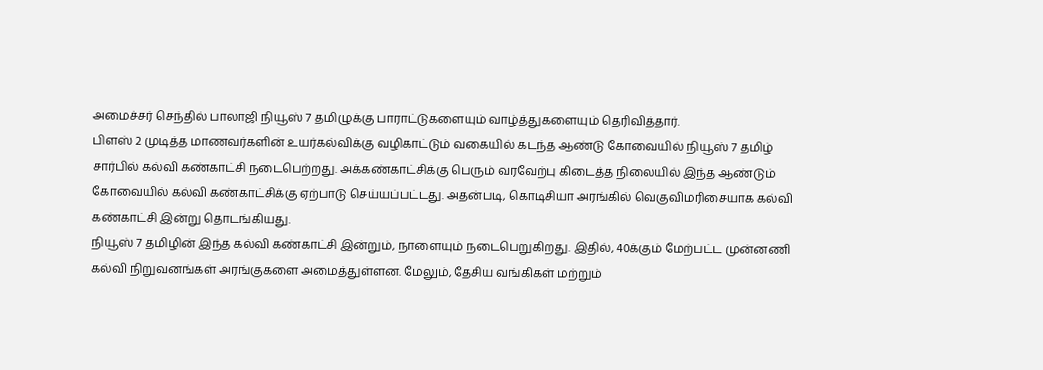அமைச்சர் செந்தில் பாலாஜி நியூஸ் 7 தமிழுக்கு பாராட்டுகளையும் வாழ்த்துகளையும் தெரிவித்தார்.
பிளஸ் 2 முடித்த மாணவர்களின் உயர்கல்விக்கு வழிகாட்டும் வகையில் கடந்த ஆண்டு கோவையில் நியூஸ் 7 தமிழ் சார்பில் கல்வி கண்காட்சி நடைபெற்றது. அக்கண்காட்சிக்கு பெரும் வரவேற்பு கிடைத்த நிலையில் இந்த ஆண்டும் கோவையில் கல்வி கண்காட்சிக்கு ஏற்பாடு செய்யப்பட்டது. அதன்படி, கொடிசியா அரங்கில் வெகுவிமரிசையாக கல்வி கண்காட்சி இன்று தொடங்கியது.
நியூஸ் 7 தமிழின் இந்த கல்வி கண்காட்சி இன்றும், நாளையும் நடைபெறுகிறது. இதில், 40க்கும் மேற்பட்ட முன்னணி கல்வி நிறுவனங்கள் அரங்குகளை அமைத்துள்ளன. மேலும், தேசிய வங்கிகள் மற்றும்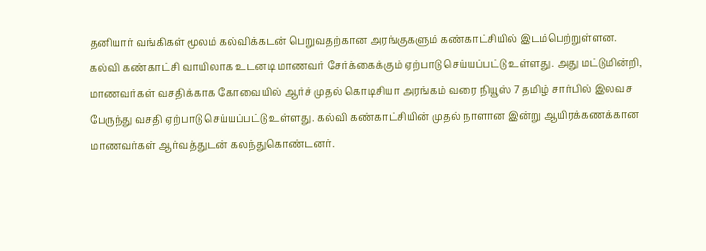தனியார் வங்கிகள் மூலம் கல்விக்கடன் பெறுவதற்கான அரங்குகளும் கண்காட்சியில் இடம்பெற்றுள்ளன.
கல்வி கண்காட்சி வாயிலாக உடனடி மாணவர் சேர்க்கைக்கும் ஏற்பாடு செய்யப்பட்டு உள்ளது. அது மட்டுமின்றி, மாணவர்கள் வசதிக்காக கோவையில் ஆர்ச் முதல் கொடிசியா அரங்கம் வரை நியூஸ் 7 தமிழ் சார்பில் இலவச பேருந்து வசதி ஏற்பாடு செய்யப்பட்டு உள்ளது. கல்வி கண்காட்சியின் முதல் நாளான இன்று ஆயிரக்கணக்கான மாணவர்கள் ஆர்வத்துடன் கலந்துகொண்டனர்.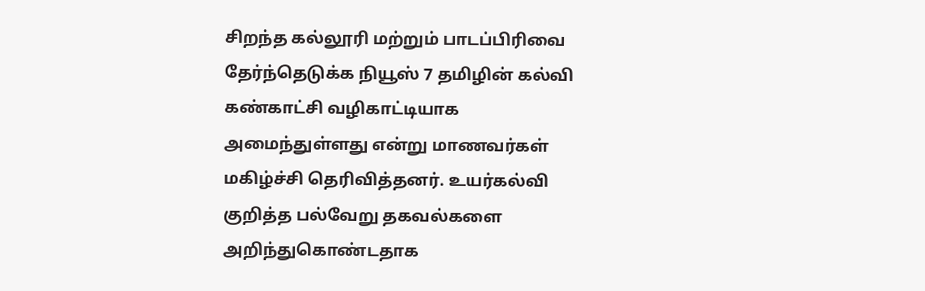சிறந்த கல்லூரி மற்றும் பாடப்பிரிவை தேர்ந்தெடுக்க நியூஸ் 7 தமிழின் கல்வி கண்காட்சி வழிகாட்டியாக அமைந்துள்ளது என்று மாணவர்கள் மகிழ்ச்சி தெரிவித்தனர். உயர்கல்வி குறித்த பல்வேறு தகவல்களை அறிந்துகொண்டதாக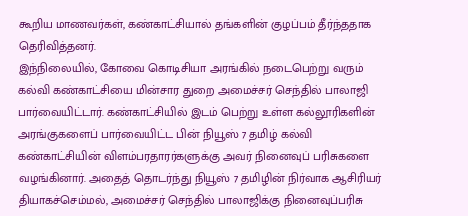கூறிய மாணவர்கள், கண்காட்சியால் தங்களின் குழப்பம் தீர்ந்ததாக தெரிவித்தனர்.
இந்நிலையில், கோவை கொடிசியா அரங்கில் நடைபெற்று வரும் கல்வி கண்காட்சியை மின்சார துறை அமைச்சர் செந்தில் பாலாஜி பார்வையிட்டார். கண்காட்சியில் இடம் பெற்று உள்ள கல்லூரிகளின் அரங்குகளைப் பார்வையிட்ட பின் நியூஸ் 7 தமிழ் கல்வி கண்காட்சியின் விளம்பரதாரர்களுக்கு அவர் நினைவுப் பரிசுகளை வழங்கினார். அதைத் தொடர்ந்து நியூஸ் 7 தமிழின் நிர்வாக ஆசிரியர் தியாகச்செம்மல், அமைச்சர் செந்தில் பாலாஜிக்கு நினைவுப்பரிசு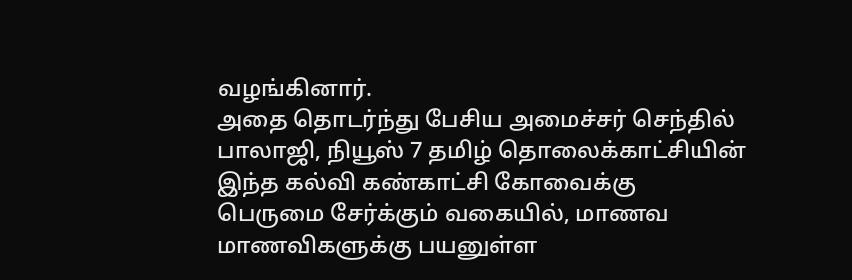வழங்கினார்.
அதை தொடர்ந்து பேசிய அமைச்சர் செந்தில் பாலாஜி, நியூஸ் 7 தமிழ் தொலைக்காட்சியின் இந்த கல்வி கண்காட்சி கோவைக்கு பெருமை சேர்க்கும் வகையில், மாணவ மாணவிகளுக்கு பயனுள்ள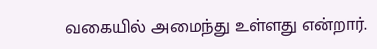வகையில் அமைந்து உள்ளது என்றார்.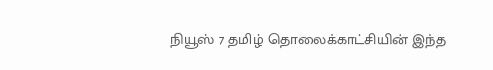நியூஸ் 7 தமிழ் தொலைக்காட்சியின் இந்த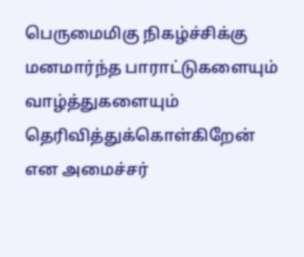பெருமைமிகு நிகழ்ச்சிக்கு மனமார்ந்த பாராட்டுகளையும் வாழ்த்துகளையும் தெரிவித்துக்கொள்கிறேன் என அமைச்சர்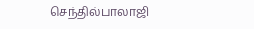செந்தில்பாலாஜி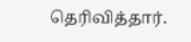தெரிவித்தார்.